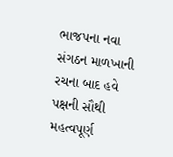ભાજપના નવા સંગઠન માળખાની રચના બાદ હવે પક્ષની સૌથી મહત્વપૂર્ણ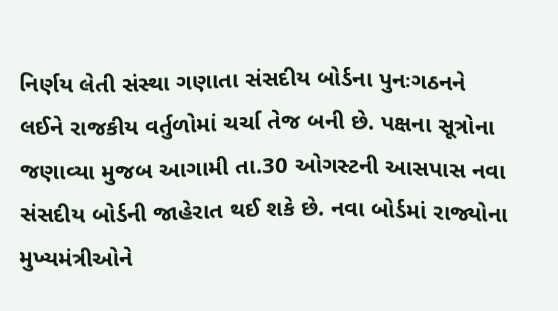નિર્ણય લેતી સંસ્થા ગણાતા સંસદીય બોર્ડના પુનઃગઠનને લઈને રાજકીય વર્તુળોમાં ચર્ચા તેજ બની છે. પક્ષના સૂત્રોના જણાવ્યા મુજબ આગામી તા.30 ઓગસ્ટની આસપાસ નવા સંસદીય બોર્ડની જાહેરાત થઈ શકે છે. નવા બોર્ડમાં રાજ્યોના મુખ્યમંત્રીઓને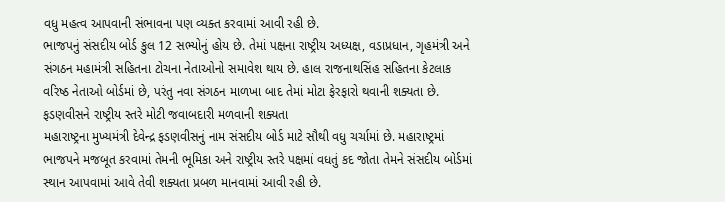વધુ મહત્વ આપવાની સંભાવના પણ વ્યક્ત કરવામાં આવી રહી છે.
ભાજપનું સંસદીય બોર્ડ કુલ 12 સભ્યોનું હોય છે. તેમાં પક્ષના રાષ્ટ્રીય અધ્યક્ષ, વડાપ્રધાન, ગૃહમંત્રી અને સંગઠન મહામંત્રી સહિતના ટોચના નેતાઓનો સમાવેશ થાય છે. હાલ રાજનાથસિંહ સહિતના કેટલાક વરિષ્ઠ નેતાઓ બોર્ડમાં છે, પરંતુ નવા સંગઠન માળખા બાદ તેમાં મોટા ફેરફારો થવાની શક્યતા છે.
ફડણવીસને રાષ્ટ્રીય સ્તરે મોટી જવાબદારી મળવાની શક્યતા
મહારાષ્ટ્રના મુખ્યમંત્રી દેવેન્દ્ર ફડણવીસનું નામ સંસદીય બોર્ડ માટે સૌથી વધુ ચર્ચામાં છે. મહારાષ્ટ્રમાં ભાજપને મજબૂત કરવામાં તેમની ભૂમિકા અને રાષ્ટ્રીય સ્તરે પક્ષમાં વધતું કદ જોતા તેમને સંસદીય બોર્ડમાં સ્થાન આપવામાં આવે તેવી શક્યતા પ્રબળ માનવામાં આવી રહી છે.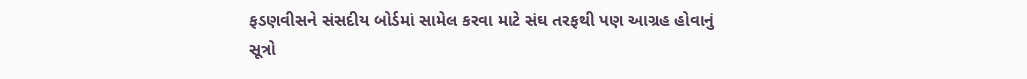ફડણવીસને સંસદીય બોર્ડમાં સામેલ કરવા માટે સંઘ તરફથી પણ આગ્રહ હોવાનું સૂત્રો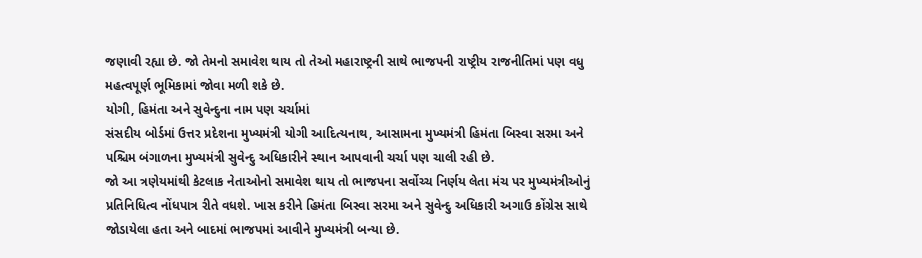જણાવી રહ્યા છે. જો તેમનો સમાવેશ થાય તો તેઓ મહારાષ્ટ્રની સાથે ભાજપની રાષ્ટ્રીય રાજનીતિમાં પણ વધુ મહત્વપૂર્ણ ભૂમિકામાં જોવા મળી શકે છે.
યોગી, હિમંતા અને સુવેન્દુના નામ પણ ચર્ચામાં
સંસદીય બોર્ડમાં ઉત્તર પ્રદેશના મુખ્યમંત્રી યોગી આદિત્યનાથ, આસામના મુખ્યમંત્રી હિમંતા બિસ્વા સરમા અને પશ્ચિમ બંગાળના મુખ્યમંત્રી સુવેન્દુ અધિકારીને સ્થાન આપવાની ચર્ચા પણ ચાલી રહી છે.
જો આ ત્રણેયમાંથી કેટલાક નેતાઓનો સમાવેશ થાય તો ભાજપના સર્વોચ્ચ નિર્ણય લેતા મંચ પર મુખ્યમંત્રીઓનું પ્રતિનિધિત્વ નોંધપાત્ર રીતે વધશે. ખાસ કરીને હિમંતા બિસ્વા સરમા અને સુવેન્દુ અધિકારી અગાઉ કોંગ્રેસ સાથે જોડાયેલા હતા અને બાદમાં ભાજપમાં આવીને મુખ્યમંત્રી બન્યા છે.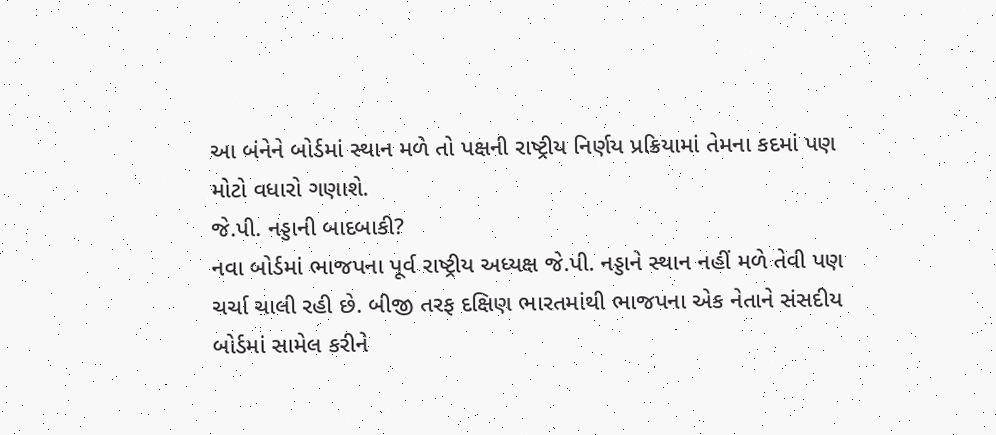આ બંનેને બોર્ડમાં સ્થાન મળે તો પક્ષની રાષ્ટ્રીય નિર્ણય પ્રક્રિયામાં તેમના કદમાં પણ મોટો વધારો ગણાશે.
જે.પી. નડ્ડાની બાદબાકી?
નવા બોર્ડમાં ભાજપના પૂર્વ રાષ્ટ્રીય અધ્યક્ષ જે.પી. નડ્ડાને સ્થાન નહીં મળે તેવી પણ ચર્ચા ચાલી રહી છે. બીજી તરફ દક્ષિણ ભારતમાંથી ભાજપના એક નેતાને સંસદીય બોર્ડમાં સામેલ કરીને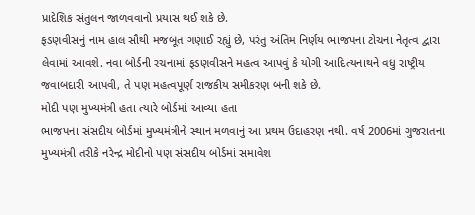પ્રાદેશિક સંતુલન જાળવવાનો પ્રયાસ થઈ શકે છે.
ફડણવીસનું નામ હાલ સૌથી મજબૂત ગણાઈ રહ્યું છે, પરંતુ અંતિમ નિર્ણય ભાજપના ટોચના નેતૃત્વ દ્વારા લેવામાં આવશે. નવા બોર્ડની રચનામાં ફડણવીસને મહત્વ આપવું કે યોગી આદિત્યનાથને વધુ રાષ્ટ્રીય જવાબદારી આપવી, તે પણ મહત્વપૂર્ણ રાજકીય સમીકરણ બની શકે છે.
મોદી પણ મુખ્યમંત્રી હતા ત્યારે બોર્ડમાં આવ્યા હતા
ભાજપના સંસદીય બોર્ડમાં મુખ્યમંત્રીને સ્થાન મળવાનું આ પ્રથમ ઉદાહરણ નથી. વર્ષ 2006માં ગુજરાતના મુખ્યમંત્રી તરીકે નરેન્દ્ર મોદીનો પણ સંસદીય બોર્ડમાં સમાવેશ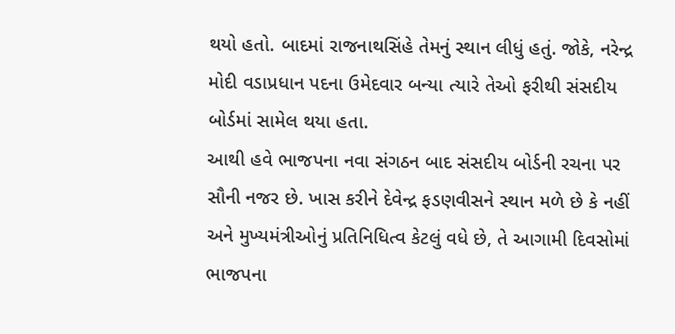થયો હતો. બાદમાં રાજનાથસિંહે તેમનું સ્થાન લીધું હતું. જોકે, નરેન્દ્ર મોદી વડાપ્રધાન પદના ઉમેદવાર બન્યા ત્યારે તેઓ ફરીથી સંસદીય બોર્ડમાં સામેલ થયા હતા.
આથી હવે ભાજપના નવા સંગઠન બાદ સંસદીય બોર્ડની રચના પર સૌની નજર છે. ખાસ કરીને દેવેન્દ્ર ફડણવીસને સ્થાન મળે છે કે નહીં અને મુખ્યમંત્રીઓનું પ્રતિનિધિત્વ કેટલું વધે છે, તે આગામી દિવસોમાં ભાજપના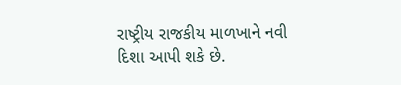રાષ્ટ્રીય રાજકીય માળખાને નવી દિશા આપી શકે છે.